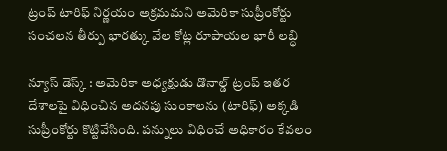ట్రంప్ టారిఫ్ నిర్ణయం అక్రమమని అమెరికా సుప్రీంకోర్టు సంచలన తీర్పు భారత్కు వేల కోట్ల రూపాయల భారీ లబ్ధి

న్యూస్ డెస్క్ : అమెరికా అధ్యక్షుడు డొనాల్డ్ ట్రంప్ ఇతర దేశాలపై విధించిన అదనపు సుంకాలను (టారిఫ్) అక్కడి సుప్రీంకోర్టు కొట్టివేసింది. పన్నులు విధించే అధికారం కేవలం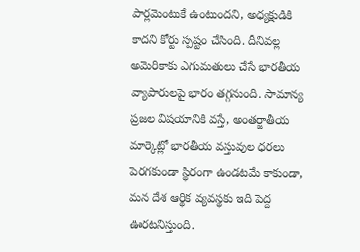పార్లమెంటుకే ఉంటుందని, అధ్యక్షుడికి కాదని కోర్టు స్పష్టం చేసింది. దీనివల్ల అమెరికాకు ఎగుమతులు చేసే భారతీయ వ్యాపారులపై భారం తగ్గనుంది. సామాన్య ప్రజల విషయానికి వస్తే, అంతర్జాతీయ మార్కెట్లో భారతీయ వస్తువుల ధరలు పెరగకుండా స్థిరంగా ఉండటమే కాకుండా, మన దేశ ఆర్థిక వ్యవస్థకు ఇది పెద్ద ఊరటనిస్తుంది.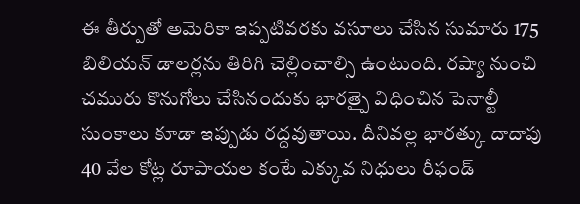ఈ తీర్పుతో అమెరికా ఇప్పటివరకు వసూలు చేసిన సుమారు 175 బిలియన్ డాలర్లను తిరిగి చెల్లించాల్సి ఉంటుంది. రష్యా నుంచి చమురు కొనుగోలు చేసినందుకు భారత్పై విధించిన పెనాల్టీ సుంకాలు కూడా ఇప్పుడు రద్దవుతాయి. దీనివల్ల భారత్కు దాదాపు 40 వేల కోట్ల రూపాయల కంటే ఎక్కువ నిధులు రీఫండ్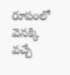రూపంలో వెనక్కి వచ్చే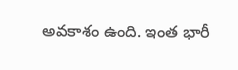అవకాశం ఉంది. ఇంత భారీ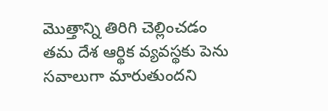మొత్తాన్ని తిరిగి చెల్లించడం తమ దేశ ఆర్థిక వ్యవస్థకు పెను సవాలుగా మారుతుందని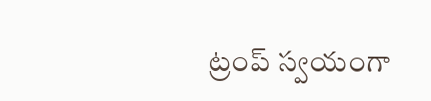ట్రంప్ స్వయంగా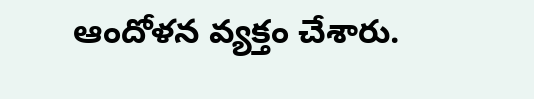ఆందోళన వ్యక్తం చేశారు.